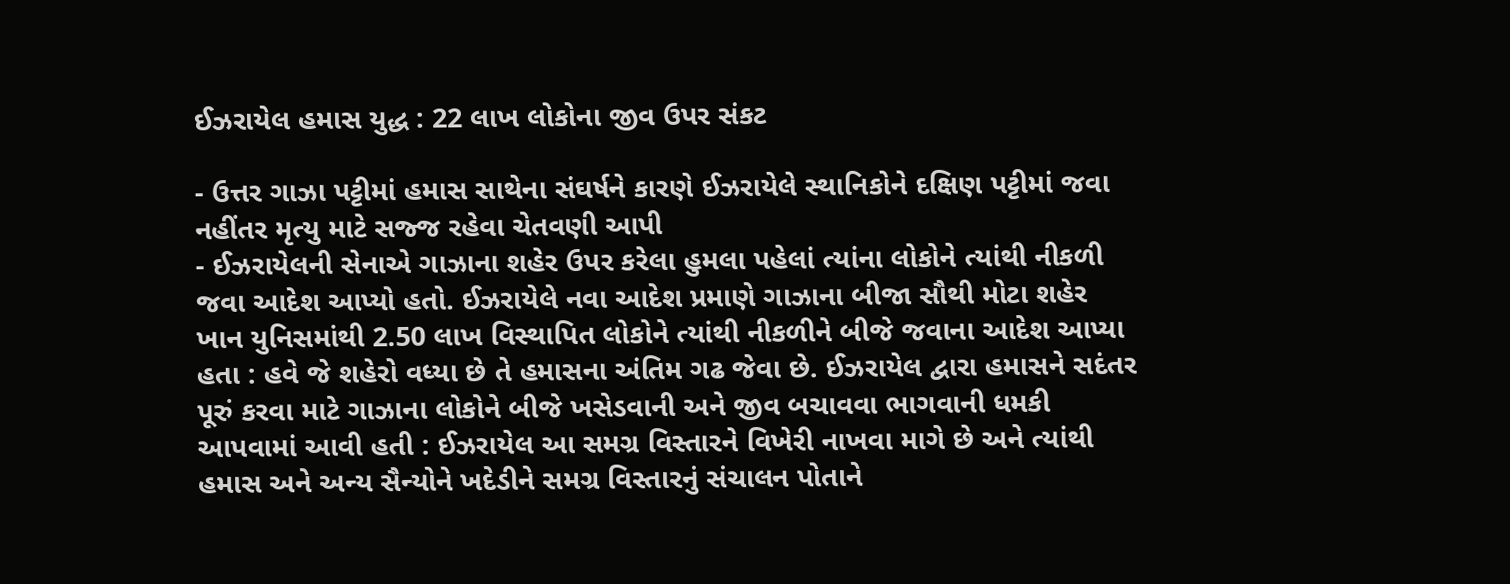ઈઝરાયેલ હમાસ યુદ્ધ : 22 લાખ લોકોના જીવ ઉપર સંકટ

- ઉત્તર ગાઝા પટ્ટીમાં હમાસ સાથેના સંઘર્ષને કારણે ઈઝરાયેલે સ્થાનિકોને દક્ષિણ પટ્ટીમાં જવા નહીંતર મૃત્યુ માટે સજ્જ રહેવા ચેતવણી આપી
- ઈઝરાયેલની સેનાએ ગાઝાના શહેર ઉપર કરેલા હુમલા પહેલાં ત્યાંના લોકોને ત્યાંથી નીકળી જવા આદેશ આપ્યો હતો. ઈઝરાયેલે નવા આદેશ પ્રમાણે ગાઝાના બીજા સૌથી મોટા શહેર ખાન યુનિસમાંથી 2.50 લાખ વિસ્થાપિત લોકોને ત્યાંથી નીકળીને બીજે જવાના આદેશ આપ્યા હતા : હવે જે શહેરો વધ્યા છે તે હમાસના અંતિમ ગઢ જેવા છે. ઈઝરાયેલ દ્વારા હમાસને સદંતર પૂરું કરવા માટે ગાઝાના લોકોને બીજે ખસેડવાની અને જીવ બચાવવા ભાગવાની ધમકી આપવામાં આવી હતી : ઈઝરાયેલ આ સમગ્ર વિસ્તારને વિખેરી નાખવા માગે છે અને ત્યાંથી હમાસ અને અન્ય સૈન્યોને ખદેડીને સમગ્ર વિસ્તારનું સંચાલન પોતાને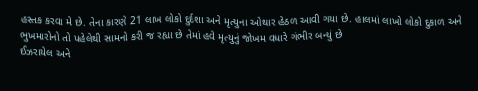હસ્તક કરવા મે છે. તેના કારણે 21 લાખ લોકો દુર્દશા અને મૃત્યુના ઓથાર હેઠળ આવી ગયા છે. હાલમાં લાખો લોકો દુકાળ અને ભુખમારોનો તો પહેલેથી સામનો કરી જ રહ્યા છે તેમાં હવે મૃત્યુનું જોખમ વધારે ગંભીર બન્યું છે
ઈઝરાયેલ અને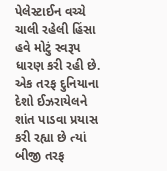પેલેસ્ટાઈન વચ્ચે ચાલી રહેલી હિંસા હવે મોટું સ્વરૂપ ધારણ કરી રહી છે. એક તરફ દુનિયાના દેશો ઈઝરાયેલને શાંત પાડવા પ્રયાસ કરી રહ્યા છે ત્યાં બીજી તરફ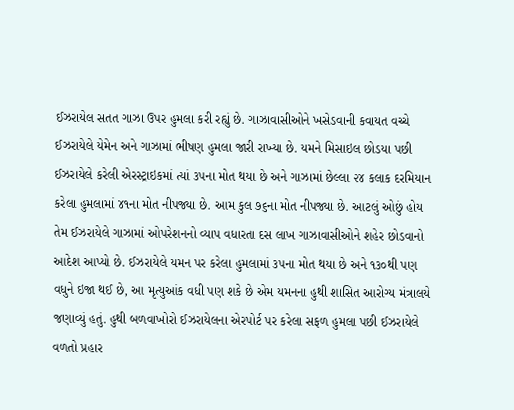ઈઝરાયેલ સતત ગાઝા ઉપર હુમલા કરી રહ્યું છે. ગાઝાવાસીઓને ખસેડવાની કવાયત વચ્ચે ઈઝરાયેલે યેમેન અને ગાઝામાં ભીષણ હુમલા જારી રાખ્યા છે. યમને મિસાઇલ છોડયા પછી ઈઝરાયેલે કરેલી એરસ્ટ્રાઇકમાં ત્યાં ૩૫ના મોત થયા છે અને ગાઝામાં છેલ્લા ૨૪ કલાક દરમિયાન કરેલા હુમલામાં ૪૧ના મોત નીપજ્યા છે. આમ કુલ ૭૬ના મોત નીપજ્યા છે. આટલું ઓછું હોય તેમ ઈઝરાયેલે ગાઝામાં ઓપરેશનનો વ્યાપ વધારતા દસ લાખ ગાઝાવાસીઓને શહેર છોડવાનો આદેશ આપ્યો છે. ઈઝરાયેલે યમન પર કરેલા હુમલામાં ૩૫ના મોત થયા છે અને ૧૩૦થી પણ વધુને ઇજા થઈ છે, આ મૃત્યુઆંક વધી પણ શકે છે એમ યમનના હુથી શાસિત આરોગ્ય મંત્રાલયે જણાવ્યું હતું. હુથી બળવાખોરો ઈઝરાયેલના એરપોર્ટ પર કરેલા સફળ હુમલા પછી ઈઝરાયેલે વળતો પ્રહાર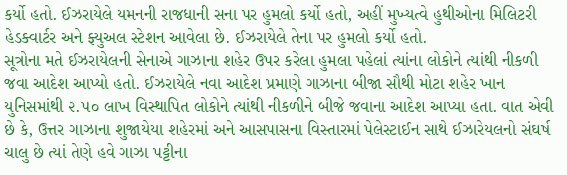કર્યો હતો. ઈઝરાયેલે યમનની રાજધાની સના પર હુમલો કર્યો હતો, અહીં મુખ્યત્વે હુથીઓના મિલિટરી હેડક્વાર્ટર અને ફ્યુઅલ સ્ટેશન આવેલા છે. ઈઝરાયેલે તેના પર હુમલો કર્યો હતો.
સૂત્રોના મતે ઈઝરાયેલની સેનાએ ગાઝાના શહેર ઉપર કરેલા હુમલા પહેલાં ત્યાંના લોકોને ત્યાંથી નીકળી જવા આદેશ આપ્યો હતો. ઈઝરાયેલે નવા આદેશ પ્રમાણે ગાઝાના બીજા સૌથી મોટા શહેર ખાન યુનિસમાંથી ૨.૫૦ લાખ વિસ્થાપિત લોકોને ત્યાંથી નીકળીને બીજે જવાના આદેશ આપ્યા હતા. વાત એવી છે કે, ઉત્તર ગાઝાના શુજાયેયા શહેરમાં અને આસપાસના વિસ્તારમાં પેલેસ્ટાઈન સાથે ઈઝારેયલનો સંઘર્ષ ચાલુ છે ત્યાં તેણે હવે ગાઝા પટ્ટીના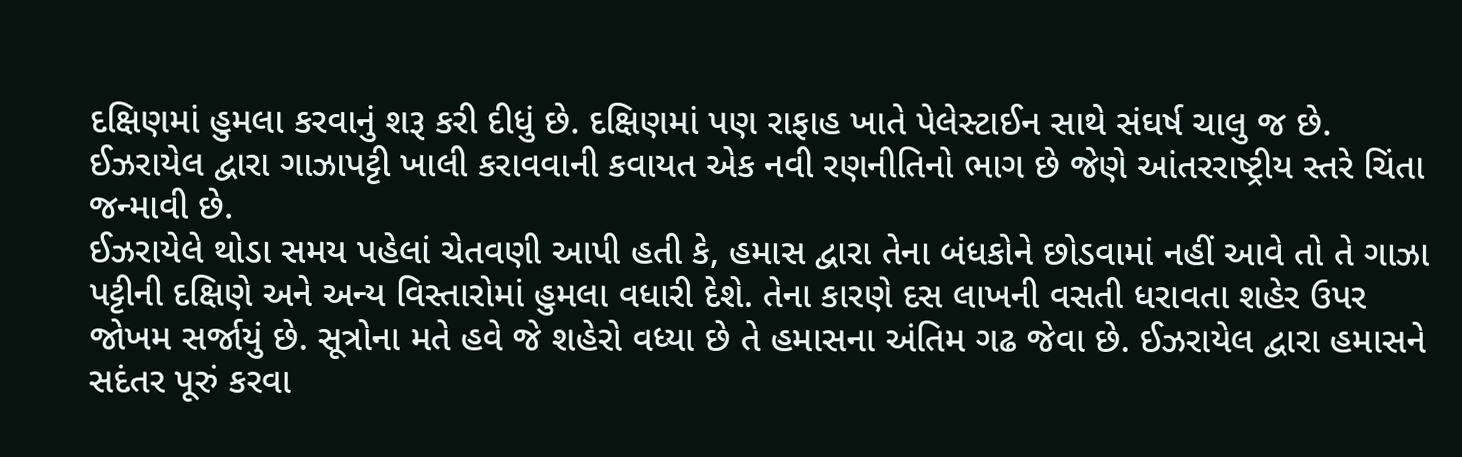દક્ષિણમાં હુમલા કરવાનું શરૂ કરી દીધું છે. દક્ષિણમાં પણ રાફાહ ખાતે પેલેસ્ટાઈન સાથે સંઘર્ષ ચાલુ જ છે. ઈઝરાયેલ દ્વારા ગાઝાપટ્ટી ખાલી કરાવવાની કવાયત એક નવી રણનીતિનો ભાગ છે જેણે આંતરરાષ્ટ્રીય સ્તરે ચિંતા જન્માવી છે.
ઈઝરાયેલે થોડા સમય પહેલાં ચેતવણી આપી હતી કે, હમાસ દ્વારા તેના બંધકોને છોડવામાં નહીં આવે તો તે ગાઝા પટ્ટીની દક્ષિણે અને અન્ય વિસ્તારોમાં હુમલા વધારી દેશે. તેના કારણે દસ લાખની વસતી ધરાવતા શહેર ઉપર જોખમ સર્જાયું છે. સૂત્રોના મતે હવે જે શહેરો વધ્યા છે તે હમાસના અંતિમ ગઢ જેવા છે. ઈઝરાયેલ દ્વારા હમાસને સદંતર પૂરું કરવા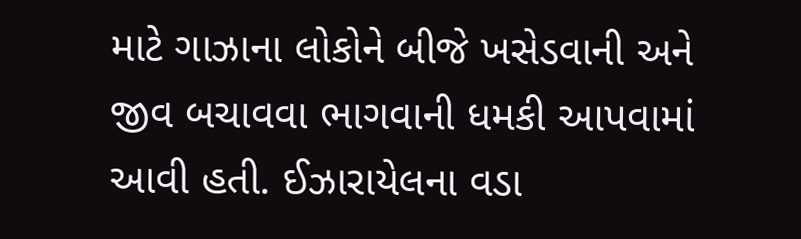માટે ગાઝાના લોકોને બીજે ખસેડવાની અને જીવ બચાવવા ભાગવાની ધમકી આપવામાં આવી હતી. ઈઝારાયેલના વડા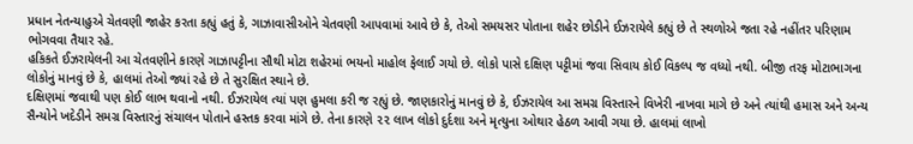પ્રધાન નેતન્યાહુએ ચેતવણી જાહેર કરતા કહ્યું હતું કે, ગાઝાવાસીઓને ચેતવણી આપવામાં આવે છે કે, તેઓ સમયસર પોતાના શહેર છોડીને ઈઝરાયેલે કહ્યું છે તે સ્થળોએ જતા રહે નહીંતર પરિણામ ભોગવવા તૈયાર રહે.
હકિકતે ઈઝરાયેલની આ ચેતવણીને કારણે ગાઝાપટ્ટીના સૌથી મોટા શહેરમાં ભયનો માહોલ ફેલાઈ ગયો છે. લોકો પાસે દક્ષિણ પટ્ટીમાં જવા સિવાય કોઈ વિકલ્પ જ વધ્યો નથી. બીજી તરફ મોટાભાગના લોકોનું માનવું છે કે, હાલમાં તેઓ જ્યાં રહે છે તે સુરક્ષિત સ્થાને છે.
દક્ષિણમાં જવાથી પણ કોઈ લાભ થવાનો નથી. ઈઝરાયેલ ત્યાં પણ હુમલા કરી જ રહ્યું છે. જાણકારોનું માનવું છે કે, ઈઝરાયેલ આ સમગ્ર વિસ્તારને વિખેરી નાખવા માગે છે અને ત્યાંથી હમાસ અને અન્ય સૈન્યોને ખદેડીને સમગ્ર વિસ્તારનું સંચાલન પોતાને હસ્તક કરવા માંગે છે. તેના કારણે ૨૨ લાખ લોકો દુર્દશા અને મૃત્યુના ઓથાર હેઠળ આવી ગયા છે. હાલમાં લાખો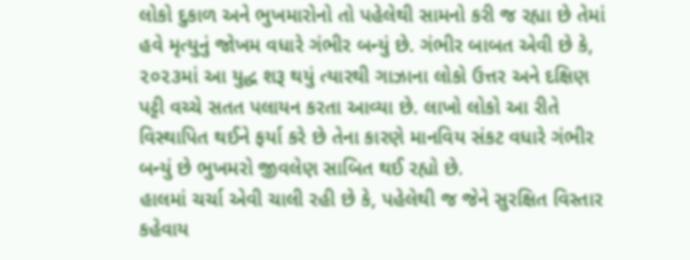લોકો દુકાળ અને ભુખમારોનો તો પહેલેથી સામનો કરી જ રહ્યા છે તેમાં હવે મૃત્યુનું જોખમ વધારે ગંભીર બન્યું છે. ગંભીર બાબત એવી છે કે, ૨૦૨૩માં આ યુદ્ધ શરૂ થયું ત્યારથી ગાઝાના લોકો ઉત્તર અને દક્ષિણ પટ્ટી વચ્ચે સતત પલાયન કરતા આવ્યા છે. લાખો લોકો આ રીતે વિસ્થાપિત થઈને ફર્યા કરે છે તેના કારણે માનવિય સંકટ વધારે ગંભીર બન્યું છે ભુખમરો જીવલેણ સાબિત થઈ રહ્યો છે.
હાલમાં ચર્ચા એવી ચાલી રહી છે કે, પહેલેથી જ જેને સુરક્ષિત વિસ્તાર કહેવાય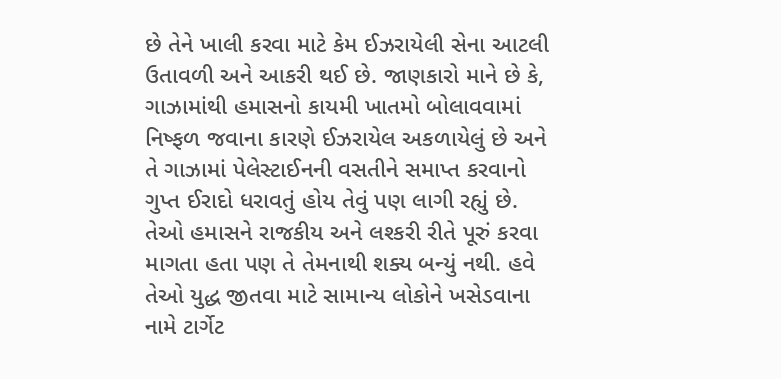છે તેને ખાલી કરવા માટે કેમ ઈઝરાયેલી સેના આટલી ઉતાવળી અને આકરી થઈ છે. જાણકારો માને છે કે, ગાઝામાંથી હમાસનો કાયમી ખાતમો બોલાવવામાં નિષ્ફળ જવાના કારણે ઈઝરાયેલ અકળાયેલું છે અને તે ગાઝામાં પેલેસ્ટાઈનની વસતીને સમાપ્ત કરવાનો ગુપ્ત ઈરાદો ધરાવતું હોય તેવું પણ લાગી રહ્યું છે. તેઓ હમાસને રાજકીય અને લશ્કરી રીતે પૂરું કરવા માગતા હતા પણ તે તેમનાથી શક્ય બન્યું નથી. હવે તેઓ યુદ્ધ જીતવા માટે સામાન્ય લોકોને ખસેડવાના નામે ટાર્ગેટ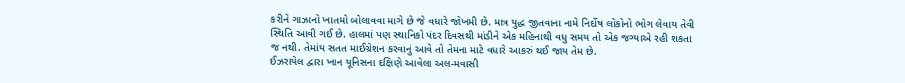કરીને ગાઝાનો ખાતમો બોલાવવા માગે છે જે વધારે જોખમી છે. માત્ર યુદ્ધ જીતવાના નામે નિર્દોષ લોકોનો ભોગ લેવાય તેવી સ્થિતિ આવી ગઈ છે. હાલમાં પણ સ્થાનિકો પંદર દિવસથી માંડીને એક મહિનાથી વધુ સમય તો એક જગ્યાએ રહી શકતા જ નથી. તેમાંય સતત માઈગ્રેશન કરવાનું આવે તો તેમના માટે વધારે આકરું થઈ જાય તેમ છે.
ઈઝરાયેલ દ્વારા ખાન યૂનિસના દક્ષિણે આવેલા અલ-મવાસી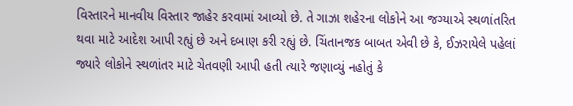વિસ્તારને માનવીય વિસ્તાર જાહેર કરવામાં આવ્યો છે. તે ગાઝા શહેરના લોકોને આ જગ્યાએ સ્થળાંતરિત થવા માટે આદેશ આપી રહ્યું છે અને દબાણ કરી રહ્યું છે. ચિંતાનજક બાબત એવી છે કે, ઈઝરાયેલે પહેલાં જ્યારે લોકોને સ્થળાંતર માટે ચેતવણી આપી હતી ત્યારે જણાવ્યું નહોતું કે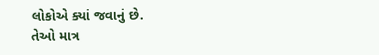લોકોએ ક્યાં જવાનું છે.
તેઓ માત્ર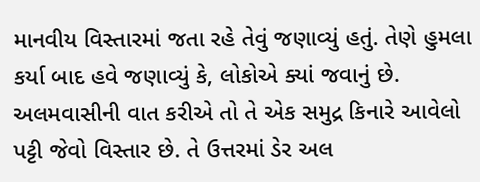માનવીય વિસ્તારમાં જતા રહે તેવું જણાવ્યું હતું. તેણે હુમલા કર્યા બાદ હવે જણાવ્યું કે, લોકોએ ક્યાં જવાનું છે. અલમવાસીની વાત કરીએ તો તે એક સમુદ્ર કિનારે આવેલો પટ્ટી જેવો વિસ્તાર છે. તે ઉત્તરમાં ડેર અલ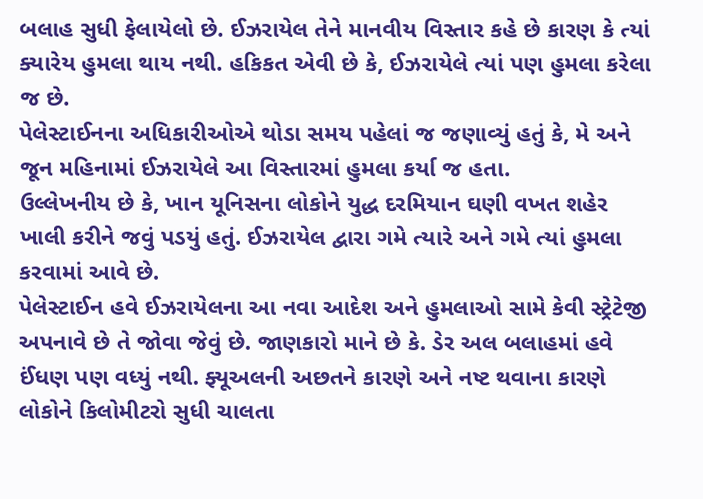બલાહ સુધી ફેલાયેલો છે. ઈઝરાયેલ તેને માનવીય વિસ્તાર કહે છે કારણ કે ત્યાં ક્યારેય હુમલા થાય નથી. હકિકત એવી છે કે, ઈઝરાયેલે ત્યાં પણ હુમલા કરેલા જ છે.
પેલેસ્ટાઈનના અધિકારીઓએ થોડા સમય પહેલાં જ જણાવ્યું હતું કે, મે અને જૂન મહિનામાં ઈઝરાયેલે આ વિસ્તારમાં હુમલા કર્યા જ હતા.
ઉલ્લેખનીય છે કે, ખાન યૂનિસના લોકોને યુદ્ધ દરમિયાન ઘણી વખત શહેર ખાલી કરીને જવું પડયું હતું. ઈઝરાયેલ દ્વારા ગમે ત્યારે અને ગમે ત્યાં હુમલા કરવામાં આવે છે.
પેલેસ્ટાઈન હવે ઈઝરાયેલના આ નવા આદેશ અને હુમલાઓ સામે કેવી સ્ટ્રેટેજી અપનાવે છે તે જોવા જેવું છે. જાણકારો માને છે કે. ડેર અલ બલાહમાં હવે ઈંધણ પણ વધ્યું નથી. ફ્યૂઅલની અછતને કારણે અને નષ્ટ થવાના કારણે લોકોને કિલોમીટરો સુધી ચાલતા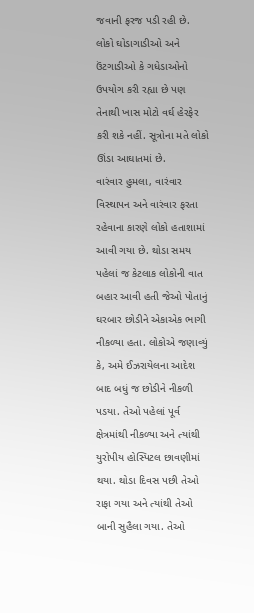જવાની ફરજ પડી રહી છે. લોકો ઘોડાગાડીઓ અને ઉંટગાડીઓ કે ગધેડાઓનો ઉપયોગ કરી રહ્યા છે પણ તેનાથી ખાસ મોટો વર્ઘ હેરફેર કરી શકે નહીં. સૂત્રોના મતે લોકો ઊંડા આઘાતમાં છે.
વારંવાર હુમલા, વારંવાર વિસ્થાપન અને વારંવાર ફરતા રહેવાના કારણે લોકો હતાશામાં આવી ગયા છે. થોડા સમય પહેલાં જ કેટલાક લોકોની વાત બહાર આવી હતી જેઓ પોતાનું ઘરબાર છોડીને એકાએક ભાગી નીકળ્યા હતા. લોકોએ જણાવ્યું કે, અમે ઈઝરાયેલના આદેશ બાદ બધું જ છોડીને નીકળી પડયા. તેઓ પહેલાં પૂર્વ ક્ષેત્રમાંથી નીકળ્યા અને ત્યાંથી યુરોપીય હોસ્પિટલ છાવણીમાં થયા. થોડા દિવસ પછી તેઓ રાફા ગયા અને ત્યાંથી તેઓ બાની સુહૈલા ગયા. તેઓ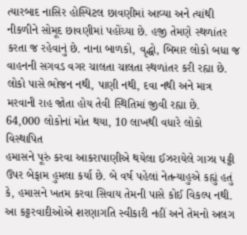ત્યારબાદ નાસિર હોસ્પિટલ છાવણીમાં આવ્યા અને ત્યાંથી નીકળીને સોમૂદ છાવણીમાં પહોંચ્યા છે. હજી તેમણે સ્થળાંતર કરતા જ રહેવાનું છે. નાના બાળકો, વૃદ્ધો, બિમાર લોકો બધા જ વાહનની સગવડ વગર ચાલતા ચાલતા સ્થળાંતર કરી રહ્યા છે. લોકો પાસે ભોજન નથી, પાણી નથી, દવા નથી અને માત્ર મરવાની રાહ જોતા હોય તેવી સ્થિતિમાં જીવી રહ્યા છે.
64,000 લોકોનાં મોત થયા, 10 લાખથી વધારે લોકો વિસ્થાપિત
હમાસને પૂરું કરવા આકરાપાણીએ થયેલા ઈઝરાયેલે ગાઝા પટ્ટી ઉપર બેફામ હુમલા કર્યા છે. બે વર્ષ પહેલાં નેતન્યાહુએ કહ્યું હતું કે, હમાસને ખતમ કરવા સિવાય તેમની પાસે કોઈ વિકલ્પ નથી. આ કટ્ટરવાદીઓએ શરણાગતિ સ્વીકારી નહીં અને તેમનો અલગ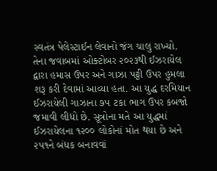સ્વતંત્ર પેલેસ્ટાઈન લેવાનો જંગ ચાલુ રાખ્યો. તેના જવાબમાં ઓક્ટોબર ૨૦૨૩થી ઈઝરાયેલ દ્વારા હમાસ ઉપર અને ગાઝા પટ્ટી ઉપર હુમલા શરૂ કરી દેવામાં આવ્યા હતા. આ યુદ્ધ દરમિયાન ઈઝરાયેલી ગાઝાના ૭૫ ટકા ભાગ ઉપર કબજો જમાવી લીધો છે. સૂત્રોના મતે આ યુદ્ધમાં ઈઝરાયેલના ૧૨૦૦ લોકોનાં મોત થયા છે અને ૨૫૧ને બંધક બનાવવાં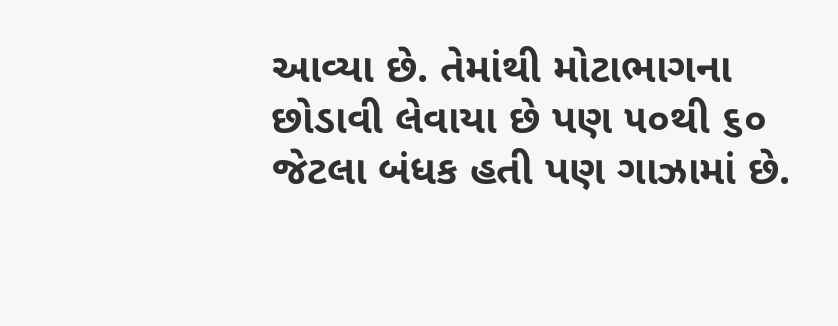આવ્યા છે. તેમાંથી મોટાભાગના છોડાવી લેવાયા છે પણ ૫૦થી ૬૦ જેટલા બંધક હતી પણ ગાઝામાં છે.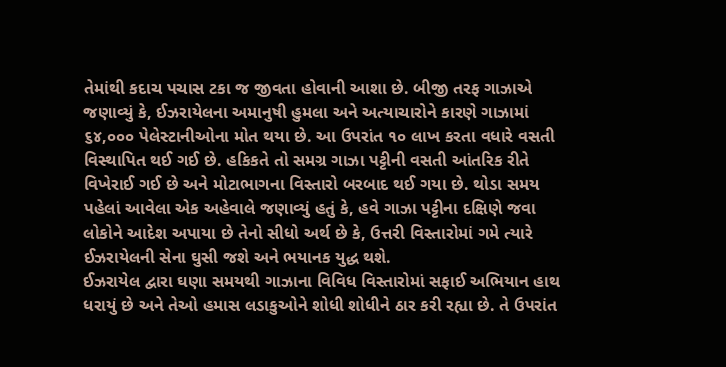તેમાંથી કદાચ પચાસ ટકા જ જીવતા હોવાની આશા છે. બીજી તરફ ગાઝાએ જણાવ્યું કે, ઈઝરાયેલના અમાનુષી હુમલા અને અત્યાચારોને કારણે ગાઝામાં ૬૪,૦૦૦ પેલેસ્ટાનીઓના મોત થયા છે. આ ઉપરાંત ૧૦ લાખ કરતા વધારે વસતી વિસ્થાપિત થઈ ગઈ છે. હકિકતે તો સમગ્ર ગાઝા પટ્ટીની વસતી આંતરિક રીતે વિખેરાઈ ગઈ છે અને મોટાભાગના વિસ્તારો બરબાદ થઈ ગયા છે. થોડા સમય પહેલાં આવેલા એક અહેવાલે જણાવ્યું હતું કે, હવે ગાઝા પટ્ટીના દક્ષિણે જવા લોકોને આદેશ અપાયા છે તેનો સીધો અર્થ છે કે, ઉત્તરી વિસ્તારોમાં ગમે ત્યારે ઈઝરાયેલની સેના ઘુસી જશે અને ભયાનક યુદ્ધ થશે.
ઈઝરાયેલ દ્વારા ઘણા સમયથી ગાઝાના વિવિધ વિસ્તારોમાં સફાઈ અભિયાન હાથ ધરાયું છે અને તેઓ હમાસ લડાકુઓને શોધી શોધીને ઠાર કરી રહ્યા છે. તે ઉપરાંત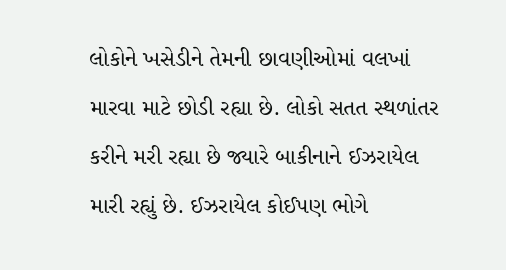લોકોને ખસેડીને તેમની છાવણીઓમાં વલખાં મારવા માટે છોડી રહ્યા છે. લોકો સતત સ્થળાંતર કરીને મરી રહ્યા છે જ્યારે બાકીનાને ઈઝરાયેલ મારી રહ્યું છે. ઈઝરાયેલ કોઈપણ ભોગે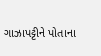ગાઝાપટ્ટીને પોતાના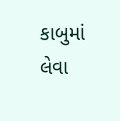કાબુમાં લેવા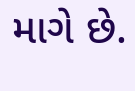માગે છે.